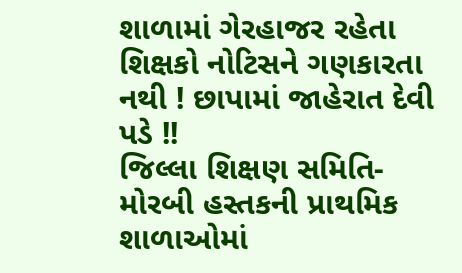શાળામાં ગેરહાજર રહેતા શિક્ષકો નોટિસને ગણકારતા નથી ! છાપામાં જાહેરાત દેવી પડે !!
જિલ્લા શિક્ષણ સમિતિ-મોરબી હસ્તકની પ્રાથમિક શાળાઓમાં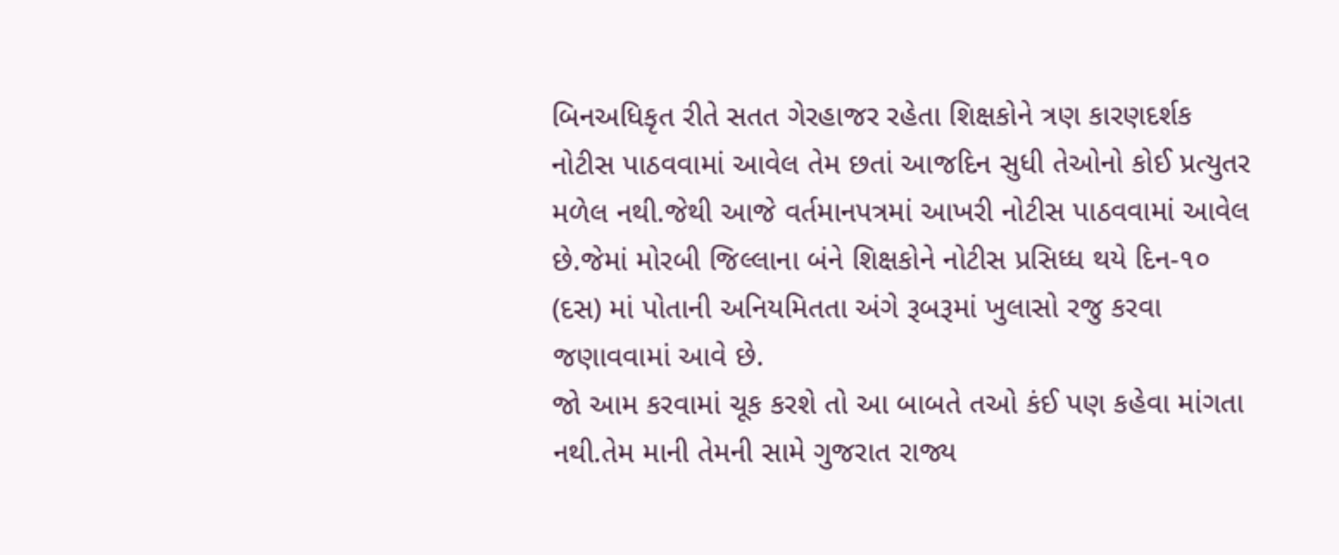બિનઅધિકૃત રીતે સતત ગેરહાજર રહેતા શિક્ષકોને ત્રણ કારણદર્શક નોટીસ પાઠવવામાં આવેલ તેમ છતાં આજદિન સુધી તેઓનો કોઈ પ્રત્યુતર મળેલ નથી.જેથી આજે વર્તમાનપત્રમાં આખરી નોટીસ પાઠવવામાં આવેલ છે.જેમાં મોરબી જિલ્લાના બંને શિક્ષકોને નોટીસ પ્રસિધ્ધ થયે દિન-૧૦ (દસ) માં પોતાની અનિયમિતતા અંગે રૂબરૂમાં ખુલાસો રજુ કરવા જણાવવામાં આવે છે.
જો આમ કરવામાં ચૂક કરશે તો આ બાબતે તઓ કંઈ પણ કહેવા માંગતા નથી.તેમ માની તેમની સામે ગુજરાત રાજ્ય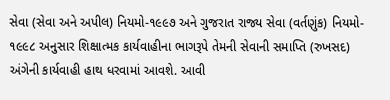સેવા (સેવા અને અપીલ) નિયમો-૧૯૯૭ અને ગુજરાત રાજ્ય સેવા (વર્તણુંક) નિયમો- ૧૯૯૮ અનુસાર શિક્ષાત્મક કાર્યવાહીના ભાગરૂપે તેમની સેવાની સમાપ્તિ (રુખસદ) અંગેની કાર્યવાહી હાથ ધરવામાં આવશે. આવી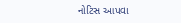નોટિસ આપવા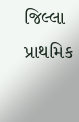જિલ્લા પ્રાથમિક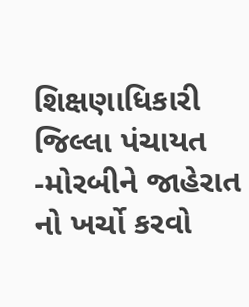શિક્ષણાધિકારી જિલ્લા પંચાયત -મોરબીને જાહેરાત નો ખર્ચો કરવો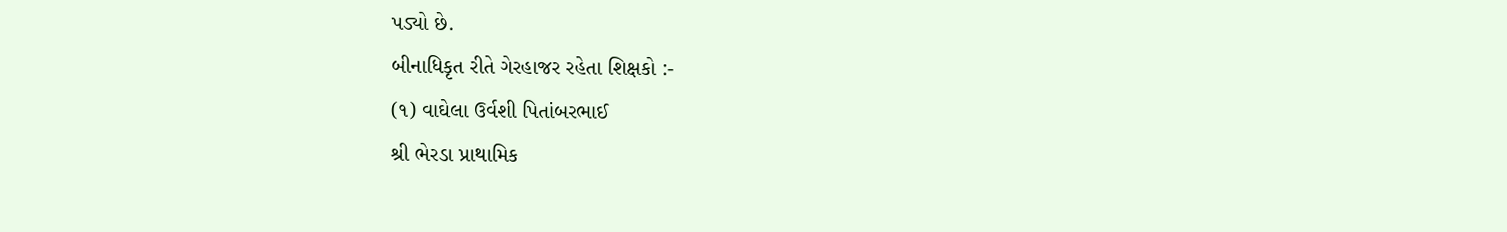પડ્યો છે.
બીનાધિકૃત રીતે ગેરહાજર રહેતા શિક્ષકો :-
(૧) વાઘેલા ઉર્વશી પિતાંબરભાઈ
શ્રી ભેરડા પ્રાથામિક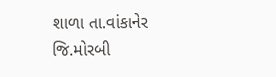શાળા તા.વાંકાનેર જિ.મોરબી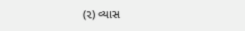(૨) વ્યાસ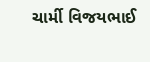ચાર્મી વિજયભાઈ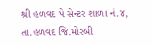શ્રી હળવદ પે સેન્ટર શાળા નં.૪, તા.હળવદ જિ.મોરબી